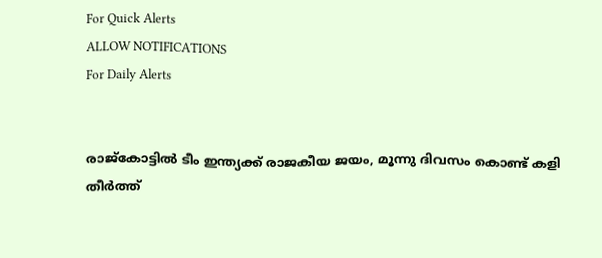For Quick Alerts
ALLOW NOTIFICATIONS
For Daily Alerts


രാജ്‌കോട്ടില്‍ ടീം ഇന്ത്യക്ക് രാജകീയ ജയം, മൂന്നു ദിവസം കൊണ്ട് കളി തീര്‍ത്ത്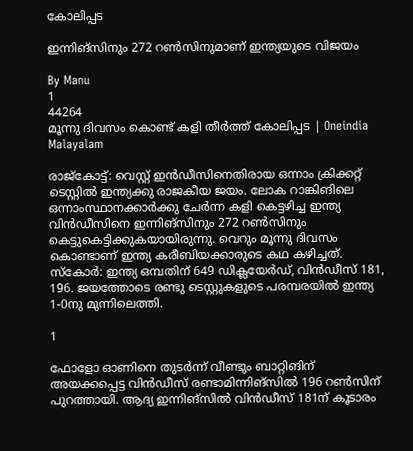കോലിപ്പട

ഇന്നിങ്‌സിനും 272 റണ്‍സിനുമാണ് ഇന്ത്യയുടെ വിജയം

By Manu
1
44264
മൂന്നു ദിവസം കൊണ്ട് കളി തീര്‍ത്ത് കോലിപ്പട | Oneindia Malayalam

രാജ്‌കോട്ട്: വെസ്റ്റ് ഇന്‍ഡീസിനെതിരായ ഒന്നാം ക്രിക്കറ്റ് ടെസ്റ്റില്‍ ഇന്ത്യക്കു രാജകീയ ജയം. ലോക റാങ്കിങിലെ ഒന്നാംസ്ഥാനക്കാര്‍ക്കു ചേര്‍ന്ന കളി കെട്ടഴിച്ച ഇന്ത്യ വിന്‍ഡീസിനെ ഇന്നിങ്‌സിനും 272 റണ്‍സിനും കെട്ടുകെട്ടിക്കുകയായിരുന്നു. വെറും മൂന്നു ദിവസം കൊണ്ടാണ് ഇന്ത്യ കരീബിയക്കാരുടെ കഥ കഴിച്ചത്. സ്‌കോര്‍: ഇന്ത്യ ഒമ്പതിന് 649 ഡിക്ലയേര്‍ഡ്, വിന്‍ഡീസ് 181, 196. ജയത്തോടെ രണ്ടു ടെസ്റ്റുകളുടെ പരമ്പരയില്‍ ഇന്ത്യ 1-0നു മുന്നിലെത്തി.

1

ഫോളോ ഓണിനെ തുടര്‍ന്ന് വീണ്ടും ബാറ്റിങിന് അയക്കപ്പെട്ട വിന്‍ഡീസ് രണ്ടാമിന്നിങ്‌സില്‍ 196 റണ്‍സിന് പുറത്തായി. ആദ്യ ഇന്നിങ്‌സില്‍ വിന്‍ഡീസ് 181ന് കൂടാരം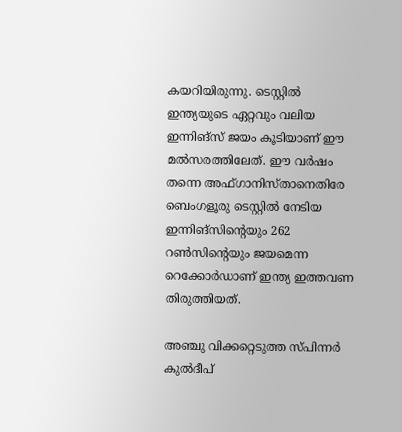കയറിയിരുന്നു. ടെസ്റ്റില്‍ ഇന്ത്യയുടെ ഏറ്റവും വലിയ ഇന്നിങ്‌സ് ജയം കൂടിയാണ് ഈ മല്‍സരത്തിലേത്. ഈ വര്‍ഷം തന്നെ അഫ്ഗാനിസ്താനെതിരേ ബെംഗളൂരു ടെസ്റ്റില്‍ നേടിയ ഇന്നിങ്‌സിന്റെയും 262 റണ്‍സിന്റെയും ജയമെന്ന റെക്കോര്‍ഡാണ് ഇന്ത്യ ഇത്തവണ തിരുത്തിയത്.

അഞ്ചു വിക്കറ്റെടുത്ത സ്പിന്നര്‍ കുല്‍ദീപ്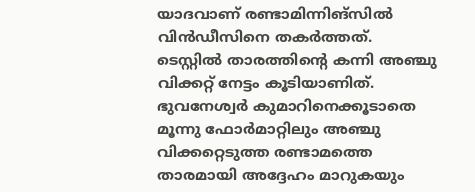യാദവാണ് രണ്ടാമിന്നിങ്‌സില്‍ വിന്‍ഡീസിനെ തകര്‍ത്തത്. ടെസ്റ്റില്‍ താരത്തിന്റെ കന്നി അഞ്ചു വിക്കറ്റ് നേട്ടം കൂടിയാണിത്. ഭുവനേശ്വര്‍ കുമാറിനെക്കൂടാതെ മൂന്നു ഫോര്‍മാറ്റിലും അഞ്ചു വിക്കറ്റെടുത്ത രണ്ടാമത്തെ താരമായി അദ്ദേഹം മാറുകയും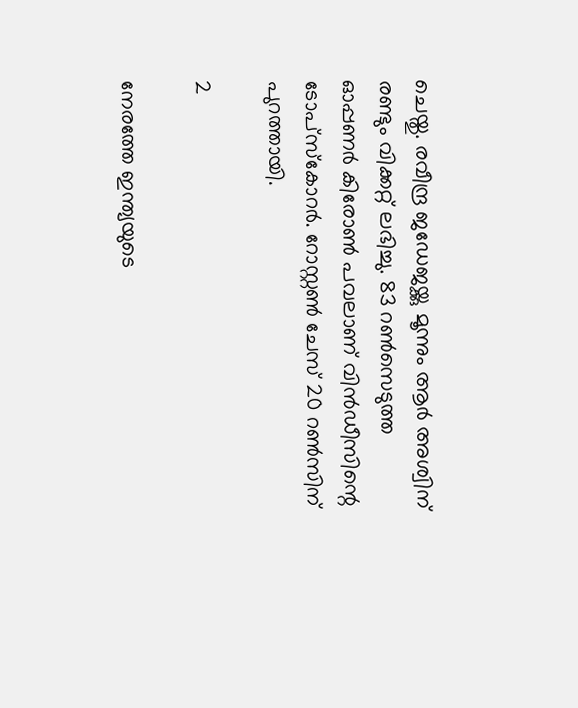ചെയ്തു. രവീന്ദ്ര ജഡേജയ്ക്കു മൂന്നും ആര്‍ അശ്വിന് രണ്ടും വിക്കറ്റ് ലഭിച്ചു. 83 റണ്‍സെടുത്ത ഓപ്പണര്‍ കിരോണ്‍ പവലാണ് വിന്‍ഡീസിന്റെ ടോപ്‌സ്‌കോറര്‍. റോസ്റ്റണ്‍ ചേസ് 20 റണ്‍സിന് പുറത്തായി.

2

നേരത്തേ ഇന്ത്യയുടെ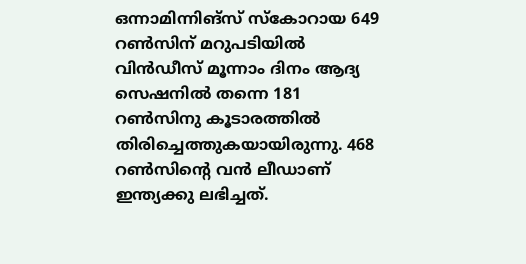ഒന്നാമിന്നിങ്‌സ് സ്‌കോറായ 649 റണ്‍സിന് മറുപടിയില്‍ വിന്‍ഡീസ് മൂന്നാം ദിനം ആദ്യ സെഷനില്‍ തന്നെ 181 റണ്‍സിനു കൂടാരത്തില്‍ തിരിച്ചെത്തുകയായിരുന്നു. 468 റണ്‍സിന്റെ വന്‍ ലീഡാണ് ഇന്ത്യക്കു ലഭിച്ചത്.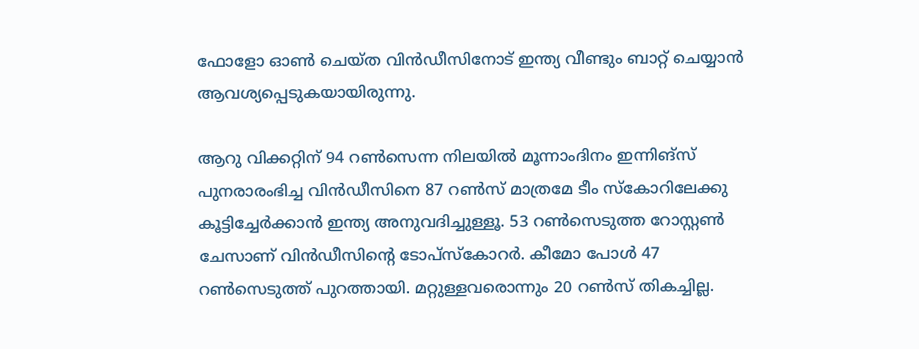ഫോളോ ഓണ്‍ ചെയ്ത വിന്‍ഡീസിനോട് ഇന്ത്യ വീണ്ടും ബാറ്റ് ചെയ്യാന്‍ ആവശ്യപ്പെടുകയായിരുന്നു.

ആറു വിക്കറ്റിന് 94 റണ്‍സെന്ന നിലയില്‍ മൂന്നാംദിനം ഇന്നിങ്‌സ് പുനരാരംഭിച്ച വിന്‍ഡീസിനെ 87 റണ്‍സ് മാത്രമേ ടീം സ്‌കോറിലേക്കു കൂട്ടിച്ചേര്‍ക്കാന്‍ ഇന്ത്യ അനുവദിച്ചുള്ളൂ. 53 റണ്‍സെടുത്ത റോസ്റ്റണ്‍ ചേസാണ് വിന്‍ഡീസിന്റെ ടോപ്‌സ്‌കോറര്‍. കീമോ പോള്‍ 47 റണ്‍സെടുത്ത് പുറത്തായി. മറ്റുള്ളവരൊന്നും 20 റണ്‍സ് തികച്ചില്ല.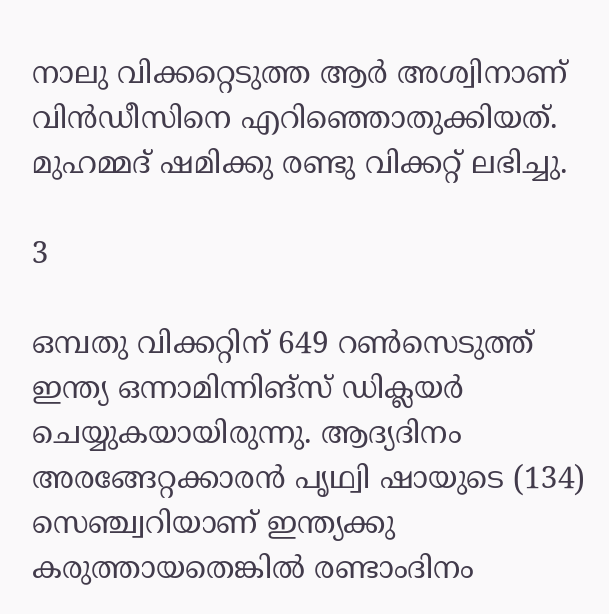നാലു വിക്കറ്റെടുത്ത ആര്‍ അശ്വിനാണ് വിന്‍ഡീസിനെ എറിഞ്ഞൊതുക്കിയത്. മുഹമ്മദ് ഷമിക്കു രണ്ടു വിക്കറ്റ് ലഭിച്ചു.

3

ഒമ്പതു വിക്കറ്റിന് 649 റണ്‍സെടുത്ത് ഇന്ത്യ ഒന്നാമിന്നിങ്‌സ് ഡിക്ലയര്‍ ചെയ്യുകയായിരുന്നു. ആദ്യദിനം അരങ്ങേറ്റക്കാരന്‍ പൃഥ്വി ഷായുടെ (134) സെഞ്ച്വറിയാണ് ഇന്ത്യക്കു കരുത്തായതെങ്കില്‍ രണ്ടാംദിനം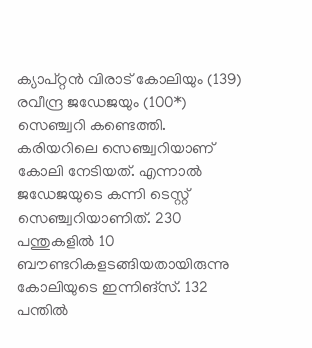ക്യാപ്റ്റന്‍ വിരാട് കോലിയും (139) രവീന്ദ്ര ജഡേജയും (100*) സെഞ്ച്വറി കണ്ടെത്തി. കരിയറിലെ സെഞ്ച്വറിയാണ് കോലി നേടിയത്. എന്നാല്‍ ജഡേജയുടെ കന്നി ടെസ്റ്റ് സെഞ്ച്വറിയാണിത്. 230 പന്തുകളില്‍ 10 ബൗണ്ടറികളടങ്ങിയതായിരുന്നു കോലിയുടെ ഇന്നിങ്‌സ്. 132 പന്തില്‍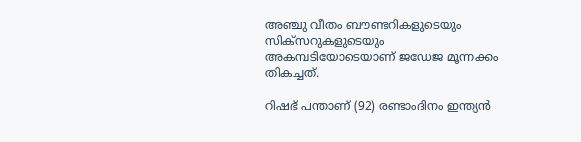അഞ്ചു വീതം ബൗണ്ടറികളുടെയും സിക്‌സറുകളുടെയും അകമ്പടിയോടെയാണ് ജഡേജ മൂന്നക്കം തികച്ചത്.

റിഷഭ് പന്താണ് (92) രണ്ടാംദിനം ഇന്ത്യന്‍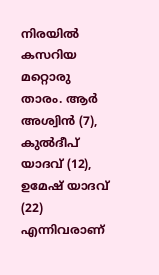നിരയില്‍ കസറിയ മറ്റൊരു താരം. ആര്‍ അശ്വിന്‍ (7), കുല്‍ദീപ് യാദവ് (12), ഉമേഷ് യാദവ് (22) എന്നിവരാണ്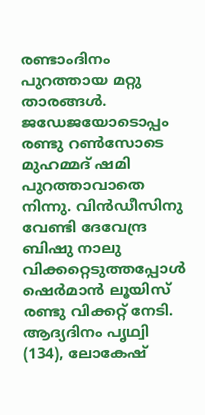രണ്ടാംദിനം പുറത്തായ മറ്റു താരങ്ങള്‍. ജഡേജയോടൊപ്പം രണ്ടു റണ്‍സോടെ മുഹമ്മദ് ഷമി പുറത്താവാതെ നിന്നു. വിന്‍ഡീസിനു വേണ്ടി ദേവേന്ദ്ര ബിഷു നാലു വിക്കറ്റെടുത്തപ്പോള്‍ ഷെര്‍മാന്‍ ലൂയിസ് രണ്ടു വിക്കറ്റ് നേടി. ആദ്യദിനം പൃഥ്വി (134), ലോകേഷ്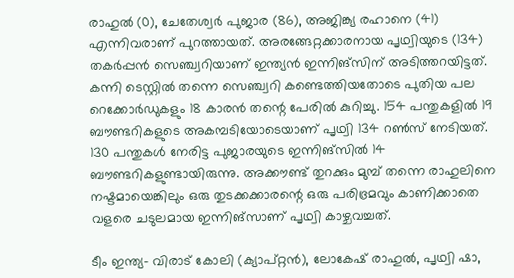രാഹുല്‍ (0), ചേതേശ്വര്‍ പുജാര (86), അജിങ്ക്യ രഹാനെ (41) എന്നിവരാണ് പുറത്തായത്. അരങ്ങേറ്റക്കാരനായ പൃഥ്വിയുടെ (134) തകര്‍പ്പന്‍ സെഞ്ച്വറിയാണ് ഇന്ത്യന്‍ ഇന്നിങ്‌സിന് അടിത്തറയിട്ടത്. കന്നി ടെസ്റ്റില്‍ തന്നെ സെഞ്ച്വറി കണ്ടെത്തിയതോടെ പുതിയ പല റെക്കോര്‍ഡുകളും 18 കാരന്‍ തന്റെ പേരില്‍ കുറിച്ചു. 154 പന്തുകളില്‍ 19 ബൗണ്ടറികളുടെ അകമ്പടിയോടെയാണ് പൃഥ്വി 134 റണ്‍സ് നേടിയത്. 130 പന്തുകള്‍ നേരിട്ട പുജാരയുടെ ഇന്നിങ്‌സില്‍ 14 ബൗണ്ടറികളുണ്ടായിരുന്നു. അക്കൗണ്ട് തുറക്കും മുമ്പ് തന്നെ രാഹുലിനെ നഷ്ടമായെങ്കിലും ഒരു തുടക്കക്കാരന്റെ ഒരു പരിഭ്രമവും കാണിക്കാതെ വളരെ ചടുലമായ ഇന്നിങ്‌സാണ് പൃഥ്വി കാഴ്ചവച്ചത്.

ടീം ഇന്ത്യ- വിരാട് കോലി (ക്യാപ്റ്റന്‍), ലോകേഷ് രാഹുല്‍, പൃഥ്വി ഷാ,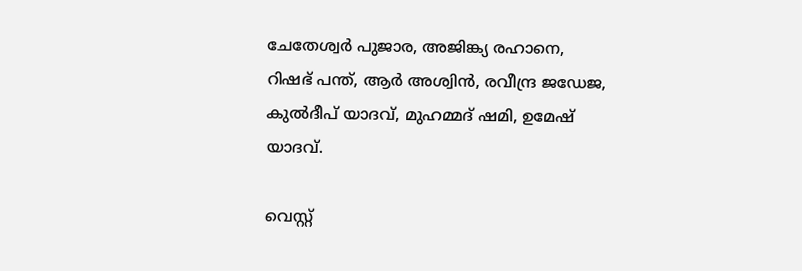ചേതേശ്വര്‍ പുജാര, അജിങ്ക്യ രഹാനെ, റിഷഭ് പന്ത്, ആര്‍ അശ്വിന്‍, രവീന്ദ്ര ജഡേജ, കുല്‍ദീപ് യാദവ്, മുഹമ്മദ് ഷമി, ഉമേഷ് യാദവ്.

വെസ്റ്റ്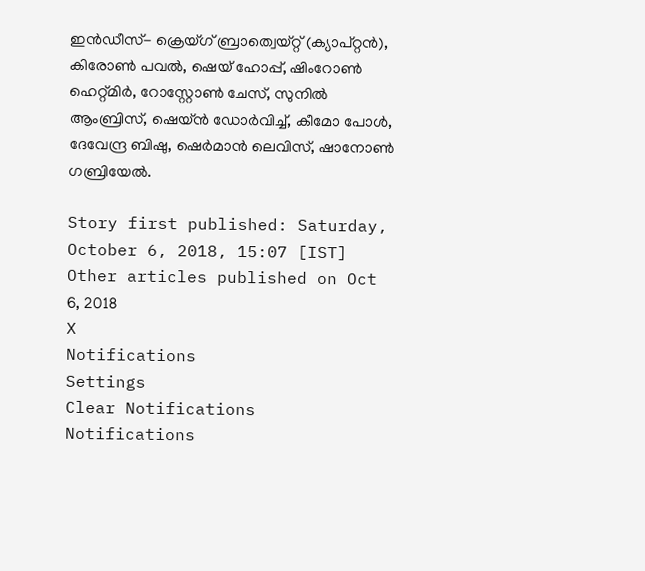ഇന്‍ഡീസ്- ക്രെയ്ഗ് ബ്രാത്വെയ്റ്റ് (ക്യാപ്റ്റന്‍), കിരോണ്‍ പവല്‍, ഷെയ് ഹോപ്പ്, ഷിംറോണ്‍ ഹെറ്റ്മിര്‍, റോസ്റ്റോണ്‍ ചേസ്, സുനില്‍ ആംബ്രിസ്, ഷെയ്ന്‍ ഡോര്‍വിച്ച്, കീമോ പോള്‍, ദേവേന്ദ്ര ബിഷു, ഷെര്‍മാന്‍ ലെവിസ്, ഷാനോണ്‍ ഗബ്രിയേല്‍.

Story first published: Saturday, October 6, 2018, 15:07 [IST]
Other articles published on Oct 6, 2018
X
Notifications
Settings
Clear Notifications
Notifications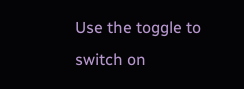Use the toggle to switch on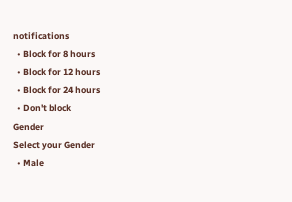notifications
  • Block for 8 hours
  • Block for 12 hours
  • Block for 24 hours
  • Don't block
Gender
Select your Gender
  • Male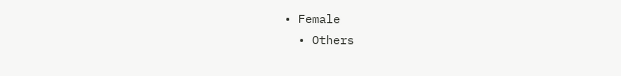• Female
  • Others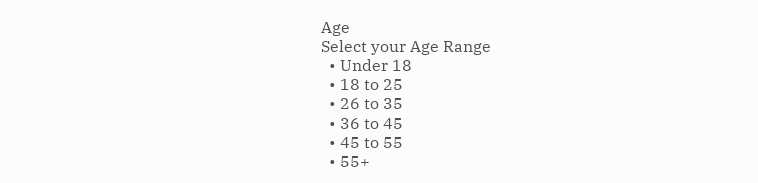Age
Select your Age Range
  • Under 18
  • 18 to 25
  • 26 to 35
  • 36 to 45
  • 45 to 55
  • 55+